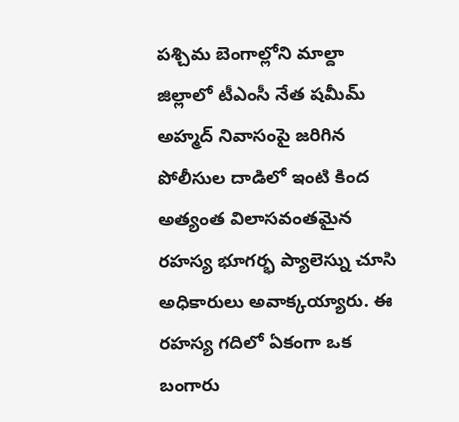పశ్చిమ బెంగాల్లోని మాల్దా జిల్లాలో టీఎంసీ నేత షమీమ్ అహ్మద్ నివాసంపై జరిగిన పోలీసుల దాడిలో ఇంటి కింద అత్యంత విలాసవంతమైన రహస్య భూగర్భ ప్యాలెస్ను చూసి అధికారులు అవాక్కయ్యారు. ఈ రహస్య గదిలో ఏకంగా ఒక బంగారు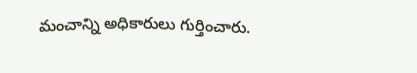మంచాన్ని అధికారులు గుర్తించారు.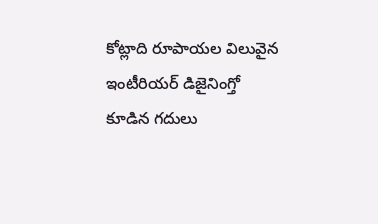కోట్లాది రూపాయల విలువైన ఇంటీరియర్ డిజైనింగ్తో కూడిన గదులు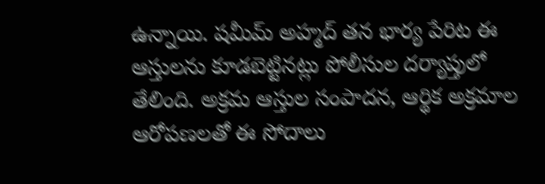ఉన్నాయి. షమీమ్ అహ్మద్ తన భార్య పేరిట ఈ ఆస్తులను కూడబెట్టినట్లు పోలీసుల దర్యాప్తులో తేలింది. అక్రమ ఆస్తుల సంపాదన, ఆర్థిక అక్రమాల ఆరోపణలతో ఈ సోదాలు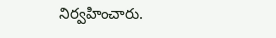నిర్వహించారు.